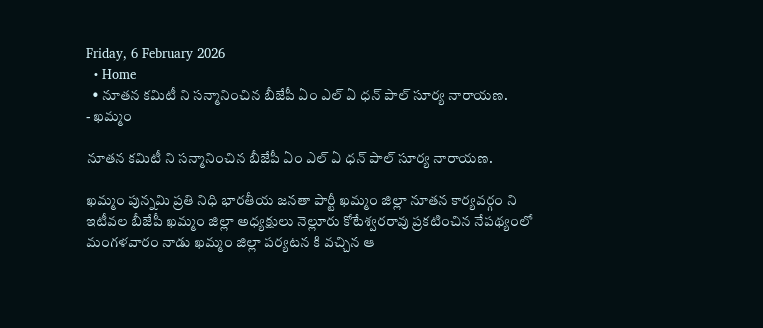Friday, 6 February 2026
  • Home
  • నూతన కమిటీ ని సన్మానించిన బీజేపీ ఏం ఎల్ ఏ ధన్ పాల్ సూర్య నారాయణ.
- ఖమ్మం

నూతన కమిటీ ని సన్మానించిన బీజేపీ ఏం ఎల్ ఏ ధన్ పాల్ సూర్య నారాయణ.

ఖమ్మం పున్నమి ప్రతి నిధి భారతీయ జనతా పార్టీ ఖమ్మం జిల్లా నూతన కార్యవర్గం ని ఇటీవల బీజేపీ ఖమ్మం జిల్లా అధ్యక్షులు నెల్లూరు కోటేశ్వరరావు ప్రకటించిన నేపథ్యంలో మంగళవారం నాడు ఖమ్మం జిల్లా పర్యటన కి వచ్చిన ఆ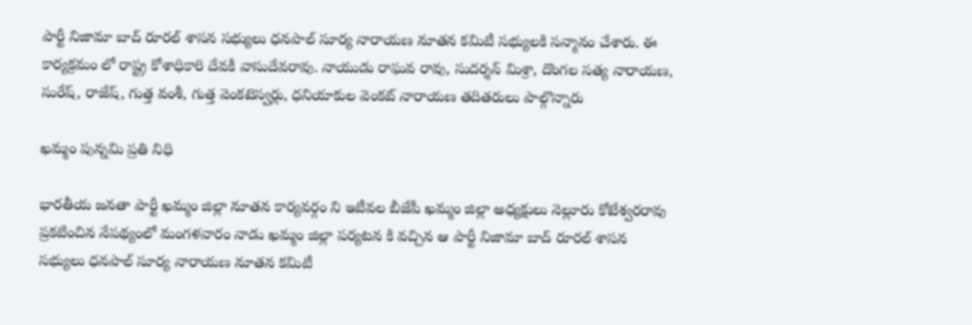పార్టీ నిజామా బాద్ రూరల్ శాసన సభ్యులు ధనపాల్ సూర్య నారాయణ నూతన కమిటీ సభ్యులకి సన్మానం చేశారు. ఈ కార్యక్రమం లో రాష్ట్ర కోశాధికారి దేవకీ వాసుదేవరావు. నాయుడు రాఘవ రావు, సుదర్శన్ మిశ్రా, దొంగల సత్య నారాయణ, సురేష్, రాజేష్, గుత్త వంశీ, గుత్త వెంకటెస్వర్లు, ధనియాకుల వెంకట్ నారాయణ తదితరులు పాల్గొన్నారు

ఖమ్మం పున్నమి ప్రతి నిధి

భారతీయ జనతా పార్టీ ఖమ్మం జిల్లా నూతన కార్యవర్గం ని ఇటీవల బీజేపీ ఖమ్మం జిల్లా అధ్యక్షులు నెల్లూరు కోటేశ్వరరావు ప్రకటించిన నేపథ్యంలో మంగళవారం నాడు ఖమ్మం జిల్లా పర్యటన కి వచ్చిన ఆ పార్టీ నిజామా బాద్ రూరల్ శాసన సభ్యులు ధనపాల్ సూర్య నారాయణ నూతన కమిటీ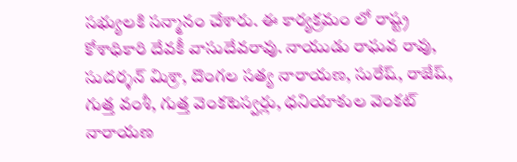సభ్యులకి సన్మానం చేశారు. ఈ కార్యక్రమం లో రాష్ట్ర కోశాధికారి దేవకీ వాసుదేవరావు. నాయుడు రాఘవ రావు, సుదర్శన్ మిశ్రా, దొంగల సత్య నారాయణ, సురేష్, రాజేష్, గుత్త వంశీ, గుత్త వెంకటెస్వర్లు, ధనియాకుల వెంకట్ నారాయణ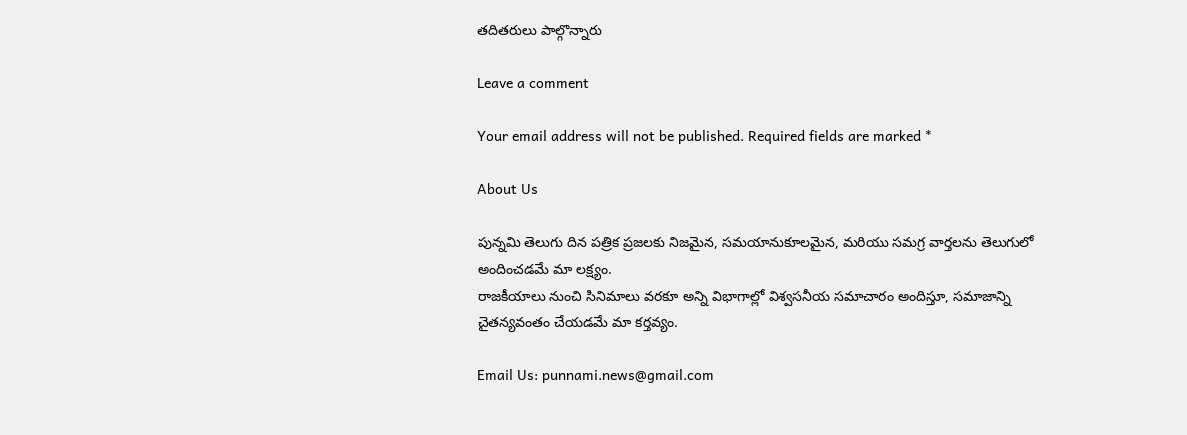తదితరులు పాల్గొన్నారు

Leave a comment

Your email address will not be published. Required fields are marked *

About Us

పున్నమి తెలుగు దిన పత్రిక ప్రజలకు నిజమైన, సమయానుకూలమైన, మరియు సమగ్ర వార్తలను తెలుగులో అందించడమే మా లక్ష్యం.
రాజకీయాలు నుంచి సినిమాలు వరకూ అన్ని విభాగాల్లో విశ్వసనీయ సమాచారం అందిస్తూ, సమాజాన్ని చైతన్యవంతం చేయడమే మా కర్తవ్యం.

Email Us: punnami.news@gmail.com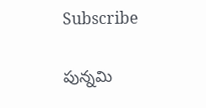Subscribe

పున్నమి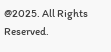@2025. All Rights Reserved.